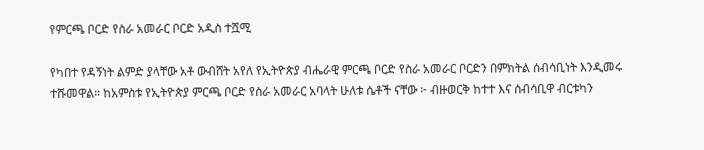የምርጫ ቦርድ የስራ አመራር ቦርድ አዲስ ተሿሚ

የካበተ የዳኝነት ልምድ ያላቸው አቶ ውብሸት አየለ የኢትዮጵያ ብሔራዊ ምርጫ ቦርድ የስራ አመራር ቦርድን በምክትል ሰብሳቢነት እንዲመሩ ተሹመዋል። ከአምስቱ የኢትዮጵያ ምርጫ ቦርድ የስራ አመራር አባላት ሁለቱ ሴቶች ናቸው ፦ ብዙወርቅ ከተተ እና ሰብሳቢዋ ብርቱካን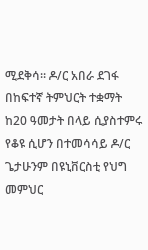ሚደቅሳ። ዶ/ር አበራ ደገፋ በከፍተኛ ትምህርት ተቋማት ከ20 ዓመታት በላይ ሲያስተምሩ የቆዩ ሲሆን በተመሳሳይ ዶ/ር ጌታሁንም በዩኒቨርስቲ የህግ መምህር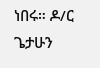ነበሩ። ዶ/ር ጌታሁን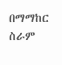በማማከር ስራም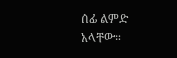ሰፊ ልምድ አላቸው።